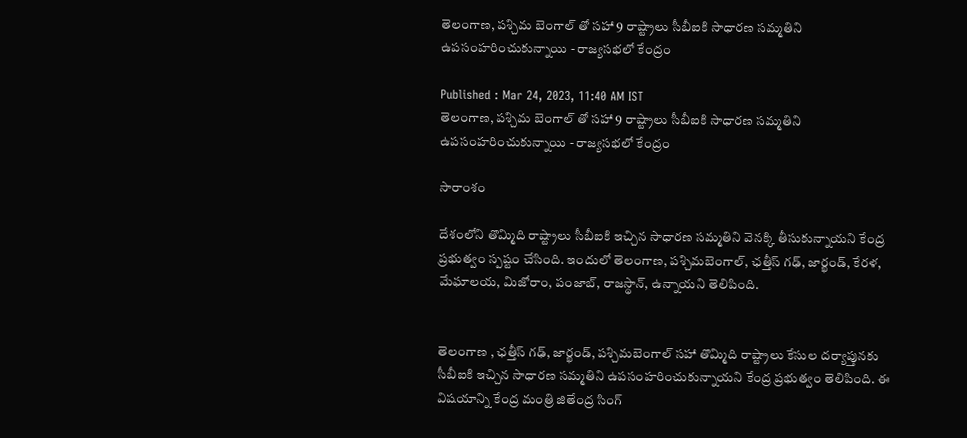తెలంగాణ, పశ్చిమ బెంగాల్ తో సహా 9 రాష్ట్రాలు సీబీఐకి సాధారణ సమ్మతిని ఉపసంహరించుకున్నాయి - రాజ్యసభలో కేంద్రం

Published : Mar 24, 2023, 11:40 AM IST
తెలంగాణ, పశ్చిమ బెంగాల్ తో సహా 9 రాష్ట్రాలు సీబీఐకి సాధారణ సమ్మతిని ఉపసంహరించుకున్నాయి - రాజ్యసభలో కేంద్రం

సారాంశం

దేశంలోని తొమ్మిది రాష్ట్రాలు సీబీఐకి ఇచ్చిన సాధారణ సమ్మతిని వెనక్కి తీసుకున్నాయని కేంద్ర ప్రభుత్వం స్పష్టం చేసింది. ఇందులో తెలంగాణ, పశ్చిమబెంగాల్, ఛత్తీస్ గఢ్, జార్ఖండ్, కేరళ, మేఘాలయ, మిజోరాం, పంజాబ్, రాజస్థాన్, ఉన్నాయని తెలిపింది.


తెలంగాణ , ఛత్తీస్ గఢ్, జార్ఖండ్, పశ్చిమబెంగాల్ సహా తొమ్మిది రాష్ట్రాలు కేసుల దర్యాప్తునకు సీబీఐకి ఇచ్చిన సాధారణ సమ్మతిని ఉపసంహరించుకున్నాయని కేంద్ర ప్రభుత్వం తెలిపింది. ఈ విషయాన్ని కేంద్ర మంత్రి జితేంద్ర సింగ్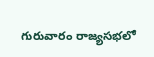గురువారం రాజ్యసభలో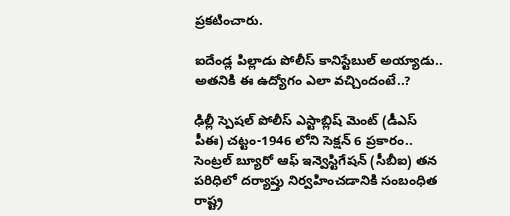ప్రకటించారు.

ఐదేండ్ల పిల్లాడు పోలీస్ కానిస్టేబుల్ అయ్యాడు.. అత‌నికి ఈ ఉద్యోగం ఎలా వ‌చ్చిందంటే..?

ఢిల్లీ స్పెషల్ పోలీస్ ఎస్టాబ్లిష్ మెంట్ (డీఎస్ పీఈ) చట్టం-1946 లోని సెక్షన్ 6 ప్రకారం.. సెంట్రల్ బ్యూరో ఆఫ్ ఇన్వెస్టిగేషన్ (సీబీఐ) తన పరిధిలో దర్యాప్తు నిర్వహించడానికి సంబంధిత రాష్ట్ర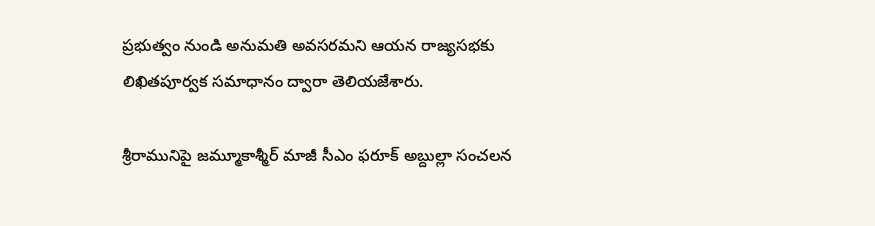ప్రభుత్వం నుండి అనుమతి అవసరమని ఆయన రాజ్యసభకు లిఖితపూర్వక సమాధానం ద్వారా తెలియజేశారు.

శ్రీరామునిపై జ‌మ్మూకాశ్మీర్ మాజీ సీఎం ఫ‌రూక్ అబ్దుల్లా సంచ‌ల‌న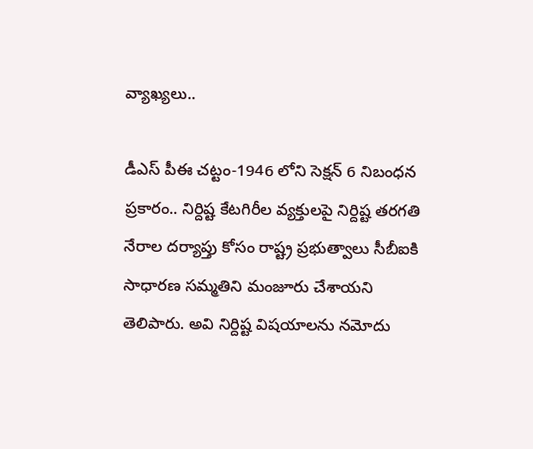వ్యాఖ్య‌లు..

డీఎస్ పీఈ చట్టం-1946 లోని సెక్షన్ 6 నిబంధన ప్రకారం.. నిర్దిష్ట కేటగిరీల వ్యక్తులపై నిర్దిష్ట తరగతి నేరాల దర్యాప్తు కోసం రాష్ట్ర ప్రభుత్వాలు సీబీఐకి సాధారణ సమ్మతిని మంజూరు చేశాయని తెలిపారు. అవి నిర్దిష్ట విషయాలను నమోదు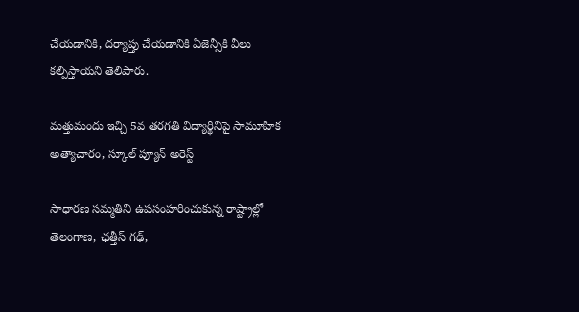చేయడానికి, దర్యాప్తు చేయడానికి ఏజెన్సీకి వీలు కల్పిస్తాయని తెలిపారు.

మత్తుమందు ఇచ్చి 5వ తరగతి విద్యార్థినిపై సామూహిక అత్యాచారం, స్కూల్ ప్యూన్ అరెస్ట్

సాధారణ సమ్మతిని ఉపసంహరించుకున్న రాష్ట్రాల్లో తెలంగాణ, ఛత్తీస్ గఢ్,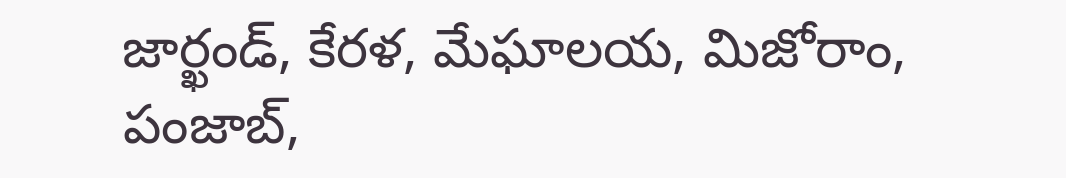జార్ఖండ్, కేరళ, మేఘాలయ, మిజోరాం, పంజాబ్,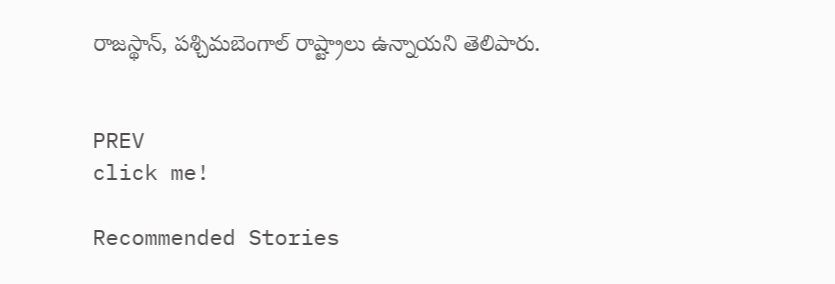రాజస్థాన్, పశ్చిమబెంగాల్ రాష్ట్రాలు ఉన్నాయని తెలిపారు.


PREV
click me!

Recommended Stories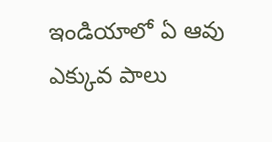ఇండియాలో ఏ ఆవు ఎక్కువ పాలు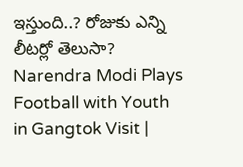ఇస్తుంది..? రోజుకు ఎన్ని లీటర్లో తెలుసా?
Narendra Modi Plays Football with Youth in Gangtok Visit |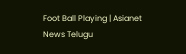Foot Ball Playing | Asianet News Telugu